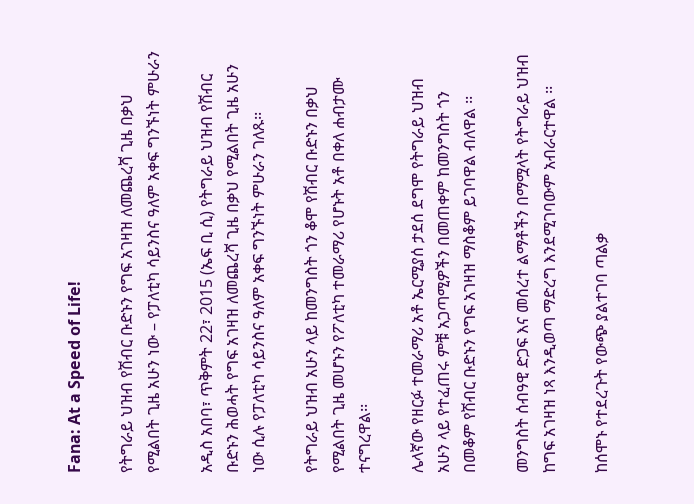Fana: At a Speed of Life!

የትግራይ ህዝብ የሽብር ቡድኑን የግፍ አገዛዝ ለመጨረሻ ጊዜ በቃህ የሚልበት ጊዜ አሁን ነው – የፓለቲካ ሳይንስና ዓለም አቀፍ ግንኙነት ምሁራን

አዲስ አበባ፣ ጥቅምት 22፣ 2015 (ኤፍ ቢ ሲ) የትግራይ ህዝብ የሽብር ቡድኑን ሕወሓት የግፍ አገዛዝ ለመጨረሻ ጊዜ በቃህ የሚልበት ጊዜ አሁን ነው ሲሉ የፓለቲካ ሳይንስና ዓለም አቀፍ ግንኙነት ምሁራን ገለጹ፡፡

የትግራይ ህዝብ አሁን ላይ ከመንግስት ጎን ቆሞ የሽብር ቡድኑን በቃህ የሚልበት ጊዜ መሆኑን የፖለቲካ ተመራማሪ የሆኑት አቶ በቀለ ሐብታሙ ተናግረዋል፡፡

ሌላኛው የዘርፉ ተመራማሪ አቶ ኤርሚያሰ ታደሰ ደግሞ የትግራይ ህዝብ አሁን ላይ የተፈጠሩ ምቹ አጋጣሚዎችን በመጠቀም ከመንግስት ጎን በመቆም የሽብር ቡድኑን የግፍ አገዛዝ ማስቆም ይገባዋል ብለዋል ፡፡

መንግስት ሰብዓዊ ድጋፍ እና መሰረተ ልማቶችን በማሟላት የትግራይ ህዝብ ከግፍ አገዛዝ ነጻ እንዲወጣ ማድረግ እንደሚገባውም አብራርተዋል ፡፡

ከሰሞኑ የተደረጉት የውጭ ያልተገባ ጣልቃ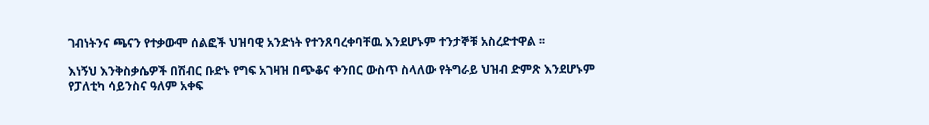ገብነትንና ጫናን የተቃውሞ ሰልፎች ህዝባዊ አንድነት የተንጸባረቀባቸዉ እንደሆኑም ተንታኞቹ አስረድተዋል ፡፡

እነኝህ እንቅስቃሴዎች በሽብር ቡድኑ የግፍ አገዛዝ በጭቆና ቀንበር ውስጥ ስላለው የትግራይ ህዝብ ድምጽ እንደሆኑም የፓለቲካ ሳይንስና ዓለም አቀፍ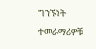ግንኙነት ተመራማሪዎቹ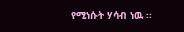የሚነሱት ሃሳብ ነዉ ፡፡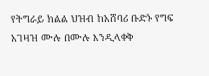የትግራይ ክልል ህዝብ ከአሸባሪ ቡድኑ የግፍ አገዛዝ ሙሉ በሙሉ እንዲላቀቅ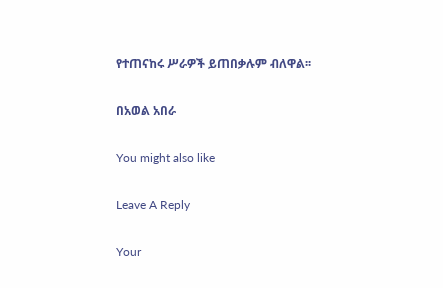የተጠናከሩ ሥራዎች ይጠበቃሉም ብለዋል፡፡

በአወል አበራ

You might also like

Leave A Reply

Your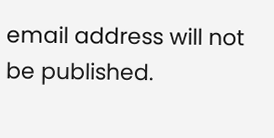email address will not be published.